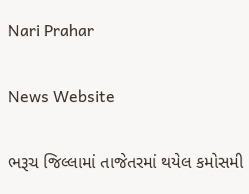Nari Prahar

News Website

ભરૂચ જિલ્લામાં તાજેતરમાં થયેલ કમોસમી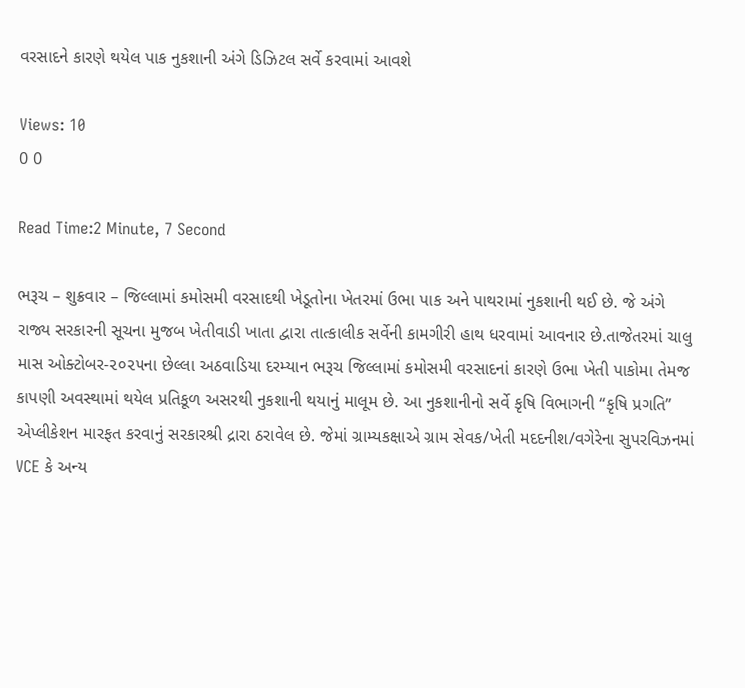વરસાદને કારણે થયેલ પાક નુકશાની અંગે ડિઝિટલ સર્વે કરવામાં આવશે

Views: 10
0 0

Read Time:2 Minute, 7 Second

ભરૂચ – શુક્રવાર – જિલ્લામાં કમોસમી વરસાદથી ખેડૂતોના ખેતરમાં ઉભા પાક અને પાથરામાં નુકશાની થઈ છે. જે અંગે રાજ્ય સરકારની સૂચના મુજબ ખેતીવાડી ખાતા દ્વારા તાત્કાલીક સર્વેની કામગીરી હાથ ધરવામાં આવનાર છે.તાજેતરમાં ચાલુ માસ ઓક્ટોબર-૨૦૨૫ના છેલ્લા અઠવાડિયા દરમ્યાન ભરૂચ જિલ્લામાં કમોસમી વરસાદનાં કારણે ઉભા ખેતી પાકોમા તેમજ કાપણી અવસ્થામાં થયેલ પ્રતિકૂળ અસરથી નુકશાની થયાનું માલૂમ છે. આ નુકશાનીનો સર્વે કૃષિ વિભાગની “કૃષિ પ્રગતિ” એપ્લીકેશન મારફત કરવાનું સરકારશ્રી દ્રારા ઠરાવેલ છે. જેમાં ગ્રામ્યકક્ષાએ ગ્રામ સેવક/ખેતી મદદનીશ/વગેરેના સુપરવિઝનમાં VCE કે અન્ય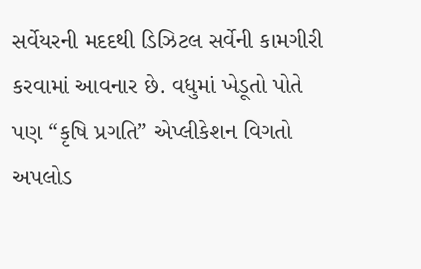સર્વેયરની મદદથી ડિઝિટલ સર્વેની કામગીરી કરવામાં આવનાર છે. વધુમાં ખેડૂતો પોતે પણ “કૃષિ પ્રગતિ” એપ્લીકેશન વિગતો અપલોડ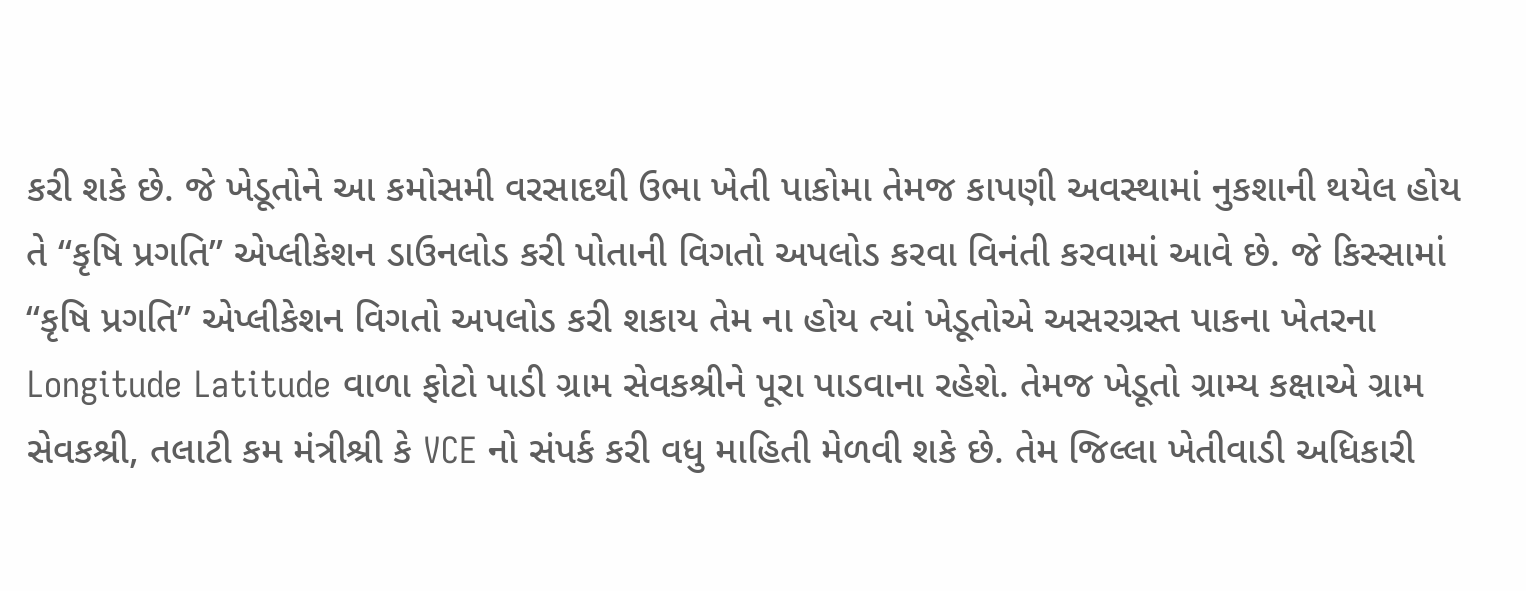કરી શકે છે. જે ખેડૂતોને આ કમોસમી વરસાદથી ઉભા ખેતી પાકોમા તેમજ કાપણી અવસ્થામાં નુકશાની થયેલ હોય તે “કૃષિ પ્રગતિ” એપ્લીકેશન ડાઉનલોડ કરી પોતાની વિગતો અપલોડ કરવા વિનંતી કરવામાં આવે છે. જે કિસ્સામાં “કૃષિ પ્રગતિ” એપ્લીકેશન વિગતો અપલોડ કરી શકાય તેમ ના હોય ત્યાં ખેડૂતોએ અસરગ્રસ્ત પાકના ખેતરના Longitude Latitude વાળા ફોટો પાડી ગ્રામ સેવકશ્રીને પૂરા પાડવાના રહેશે. તેમજ ખેડૂતો ગ્રામ્ય કક્ષાએ ગ્રામ સેવકશ્રી, તલાટી કમ મંત્રીશ્રી કે VCE નો સંપર્ક કરી વધુ માહિતી મેળવી શકે છે. તેમ જિલ્લા ખેતીવાડી અધિકારી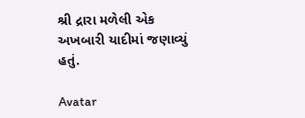શ્રી દ્રારા મળેલી એક અખબારી યાદીમાં જણાવ્યું હતું.

Avatar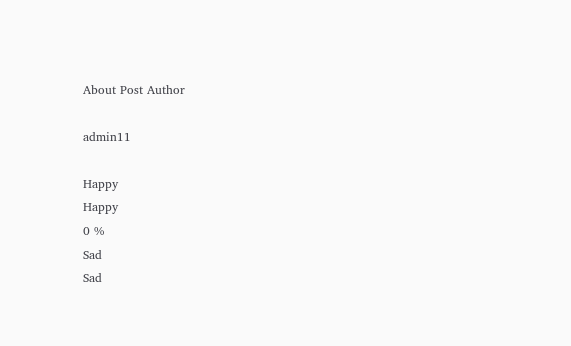About Post Author

admin11

Happy
Happy
0 %
Sad
Sad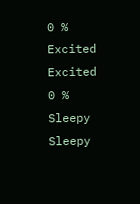0 %
Excited
Excited
0 %
Sleepy
Sleepy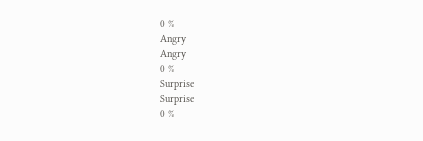0 %
Angry
Angry
0 %
Surprise
Surprise
0 %